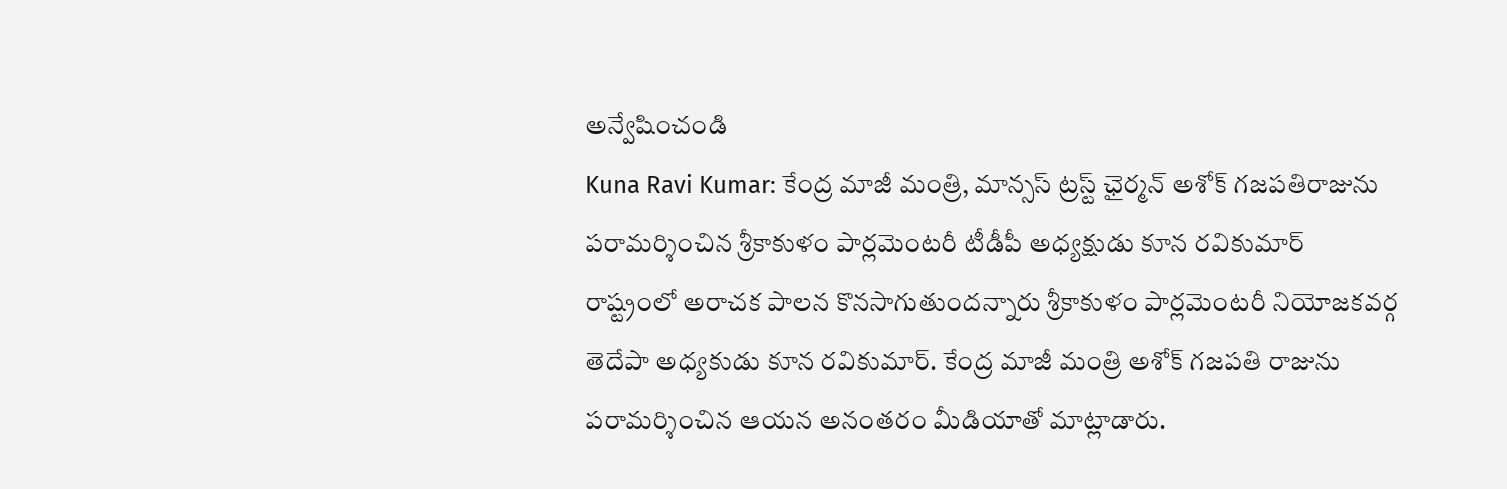అన్వేషించండి
Kuna Ravi Kumar: కేంద్ర మాజీ మంత్రి, మాన్సస్ ట్రస్ట్ ఛైర్మన్ అశోక్ గజపతిరాజును పరామర్శించిన శ్రీకాకుళం పార్లమెంటరీ టీడీపీ అధ్యక్షుడు కూన రవికుమార్
రాష్ట్రంలో అరాచక పాలన కొనసాగుతుందన్నారు శ్రీకాకుళం పార్లమెంటరీ నియోజకవర్గ తెదేపా అధ్యకుడు కూన రవికుమార్. కేంద్ర మాజీ మంత్రి అశోక్ గజపతి రాజును పరామర్శించిన ఆయన అనంతరం మీడియాతో మాట్లాడారు.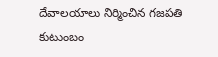దేవాలయాలు నిర్మించిన గజపతి కుటుంబం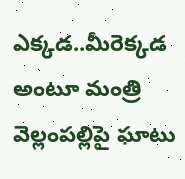ఎక్కడ..మీరెక్కడ అంటూ మంత్రి వెల్లంపల్లిపై ఘాటు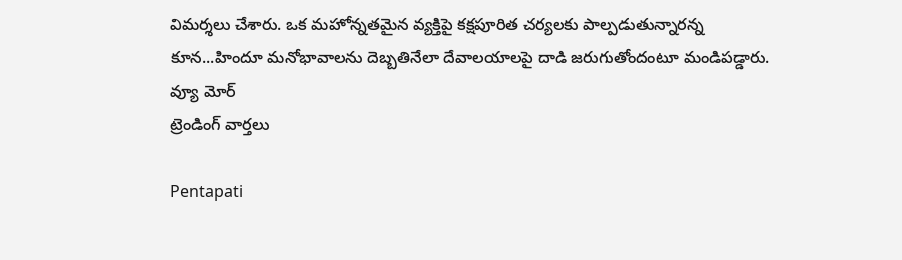విమర్శలు చేశారు. ఒక మహోన్నతమైన వ్యక్తిపై కక్షపూరిత చర్యలకు పాల్పడుతున్నారన్న కూన...హిందూ మనోభావాలను దెబ్బతినేలా దేవాలయాలపై దాడి జరుగుతోందంటూ మండిపడ్డారు.
వ్యూ మోర్
ట్రెండింగ్ వార్తలు

Pentapati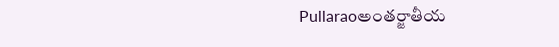Pullaraoఅంతర్జాతీయ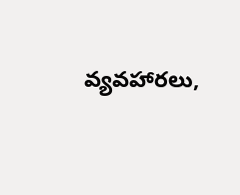వ్యవహారలు,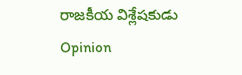రాజకీయ విశ్లేషకుడు
Opinion